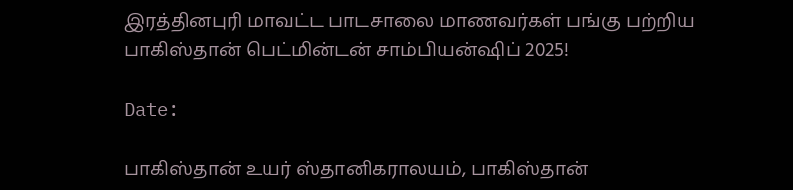இரத்தினபுரி மாவட்ட பாடசாலை மாணவர்கள் பங்கு பற்றிய பாகிஸ்தான் பெட்மின்டன் சாம்பியன்ஷிப் 2025!

Date:

பாகிஸ்தான் உயர் ஸ்தானிகராலயம், பாகிஸ்தான்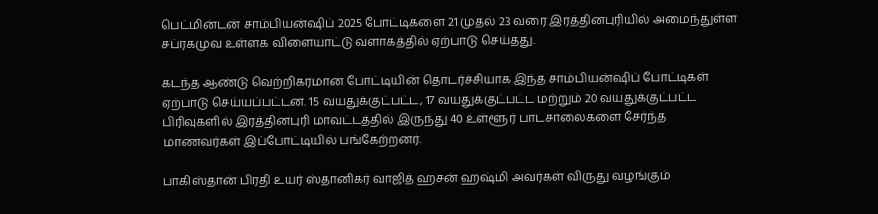பெட்மின்டன் சாம்பியன்ஷிப் 2025 போட்டிகளை 21 முதல் 23 வரை இரத்தினபுரியில் அமைந்துள்ள சப்ரகமுவ உள்ளக விளையாட்டு வளாகத்தில் ஏற்பாடு செய்தது.

கடந்த ஆண்டு வெற்றிகரமான போட்டியின் தொடர்ச்சியாக இந்த சாம்பியன்ஷிப் போட்டிகள் ஏற்பாடு செய்யப்பட்டன. 15 வயதுக்குட்பட்ட, 17 வயதுக்குட்பட்ட மற்றும் 20 வயதுக்குட்பட்ட பிரிவுகளில் இரத்தினபுரி மாவட்டத்தில் இருந்து 40 உள்ளூர் பாடசாலைகளை சேர்ந்த மாணவர்கள் இப்போட்டியில் பங்கேற்றனர்.

பாகிஸ்தான் பிரதி உயர் ஸ்தானிகர் வாஜித் ஹசன் ஹஷ்மி அவர்கள் விருது வழங்கும்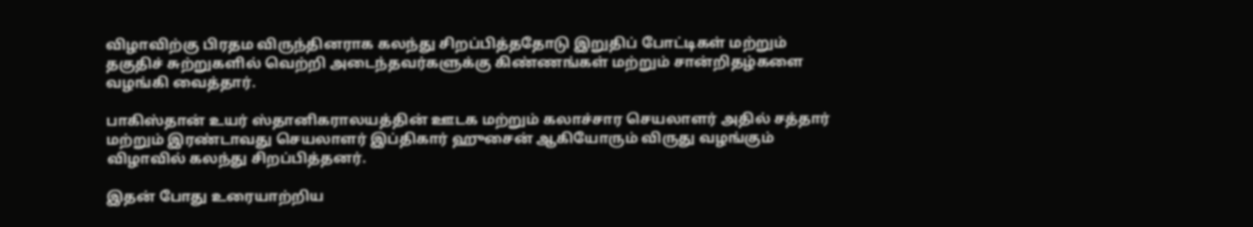விழாவிற்கு பிரதம விருந்தினராக கலந்து சிறப்பித்ததோடு இறுதிப் போட்டிகள் மற்றும் தகுதிச் சுற்றுகளில் வெற்றி அடைந்தவர்களுக்கு கிண்ணங்கள் மற்றும் சான்றிதழ்களை வழங்கி வைத்தார்.

பாகிஸ்தான் உயர் ஸ்தானிகராலயத்தின் ஊடக மற்றும் கலாச்சார செயலாளர் அதில் சத்தார் மற்றும் இரண்டாவது செயலாளர் இப்திகார் ஹுசைன் ஆகியோரும் விருது வழங்கும் விழாவில் கலந்து சிறப்பித்தனர்.

இதன் போது உரையாற்றிய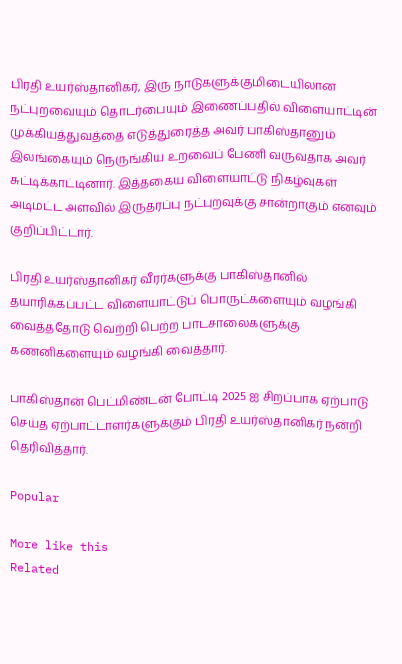பிரதி உயர்ஸ்தானிகர், இரு நாடுகளுக்குமிடையிலான நட்புறவையும் தொடர்பையும் இணைப்பதில் விளையாட்டின் முக்கியத்துவத்தை எடுத்துரைத்த அவர் பாகிஸ்தானும் இலங்கையும் நெருங்கிய உறவைப் பேணி வருவதாக அவர் சுட்டிக்காட்டினார். இத்தகைய விளையாட்டு நிகழ்வுகள் அடிமட்ட அளவில் இருதரப்பு நட்புறவுக்கு சான்றாகும் எனவும் குறிப்பிட்டார்.

பிரதி உயர்ஸ்தானிகர் வீரர்களுக்கு பாகிஸ்தானில் தயாரிக்கப்பட்ட விளையாட்டுப் பொருட்களையும் வழங்கி வைத்ததோடு வெற்றி பெற்ற பாடசாலைகளுக்கு கணனிகளையும் வழங்கி வைத்தார்.

பாகிஸ்தான் பெட்மிண்டன் போட்டி 2025 ஐ சிறப்பாக ஏற்பாடு செய்த ஏற்பாட்டாளர்களுக்கும் பிரதி உயர்ஸ்தானிகர் நன்றி தெரிவித்தார்.

Popular

More like this
Related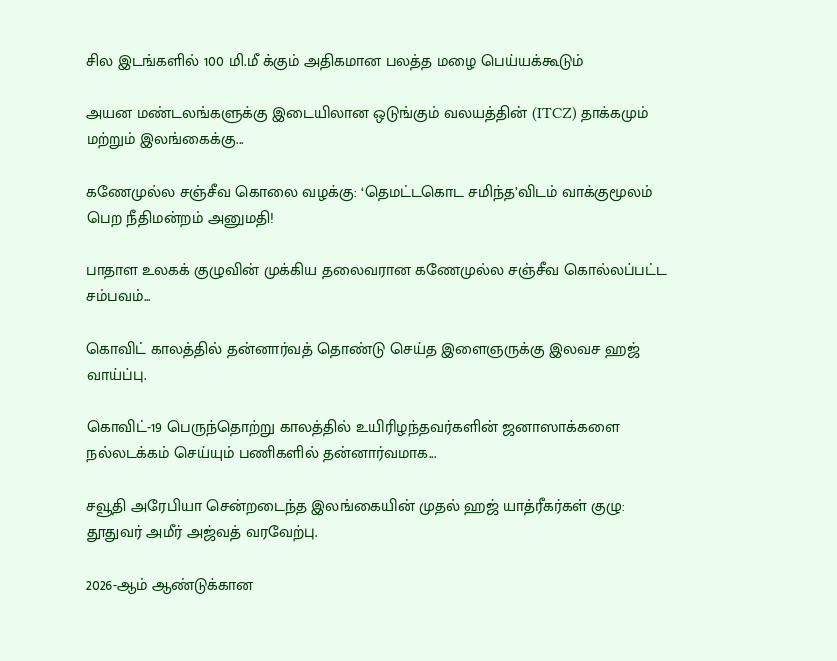சில இடங்களில் 100 மி.மீ க்கும் அதிகமான பலத்த மழை பெய்யக்கூடும்

அயன மண்டலங்களுக்கு இடையிலான ஒடுங்கும் வலயத்தின் (ITCZ) தாக்கமும்  மற்றும் இலங்கைக்கு...

கணேமுல்ல சஞ்சீவ கொலை வழக்கு: ‘தெமட்டகொட சமிந்த’விடம் வாக்குமூலம் பெற நீதிமன்றம் அனுமதி!

பாதாள உலகக் குழுவின் முக்கிய தலைவரான கணேமுல்ல சஞ்சீவ கொல்லப்பட்ட சம்பவம்...

கொவிட் காலத்தில் தன்னார்வத் தொண்டு செய்த இளைஞருக்கு இலவச ஹஜ் வாய்ப்பு.

கொவிட்-19 பெருந்தொற்று காலத்தில் உயிரிழந்தவர்களின் ஜனாஸாக்களை நல்லடக்கம் செய்யும் பணிகளில் தன்னார்வமாக...

சவூதி அரேபியா சென்றடைந்த இலங்கையின் முதல் ஹஜ் யாத்ரீகர்கள் குழு: தூதுவர் அமீர் அஜ்வத் வரவேற்பு.

2026-ஆம் ஆண்டுக்கான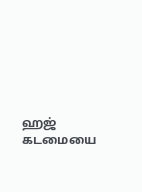ஹஜ் கடமையை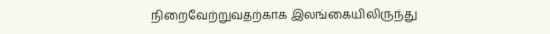நிறைவேற்றுவதற்காக இலங்கையிலிருந்து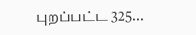புறப்பட்ட 325...